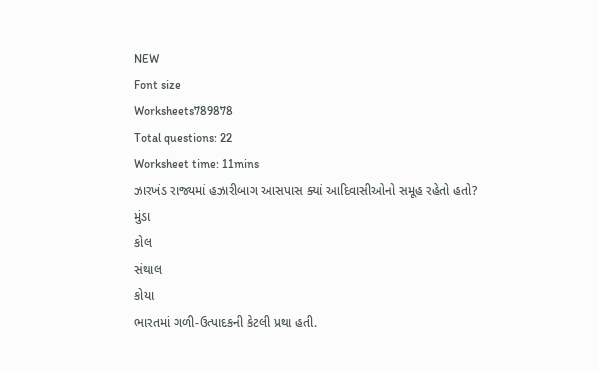NEW
Font size
Worksheets789878
Total questions: 22
Worksheet time: 11mins
ઝારખંડ રાજ્યમાં હઝારીબાગ આસપાસ ક્યાં આદિવાસીઓનો સમૂહ રહેતો હતો?
મુંડા
કોલ
સંથાલ
કોયા
ભારતમાં ગળી-ઉત્પાદકની કેટલી પ્રથા હતી.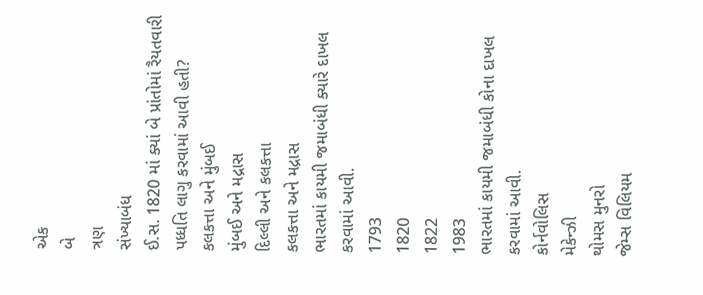એક
બે
ત્રણ
સંખ્યાબંધ
ઈ.સ. 1820 માં ક્યાં બે પ્રાંતોમાં રૈયતવારી પધ્ધતિ લાગુ કરવામાં આવી હતી?
કલકત્તા અને મુંબઈ
મુંબઈ અને મદ્રાસ
દિલ્લી અને કલકત્તા
કલકત્તા અને મદ્રાસ
ભારતમાં કાયમી જમાબંધી ક્યારે દાખલ કરવામાં આવી.
1793
1820
1822
1983
ભારતમાં કાયમી જમાબંધી કોના દાખલ કરવામાં આવી.
કોર્નવોલિસ
મેકેન્ઝી
થોમસ મુનરો
જેમ્સ વિલિયમ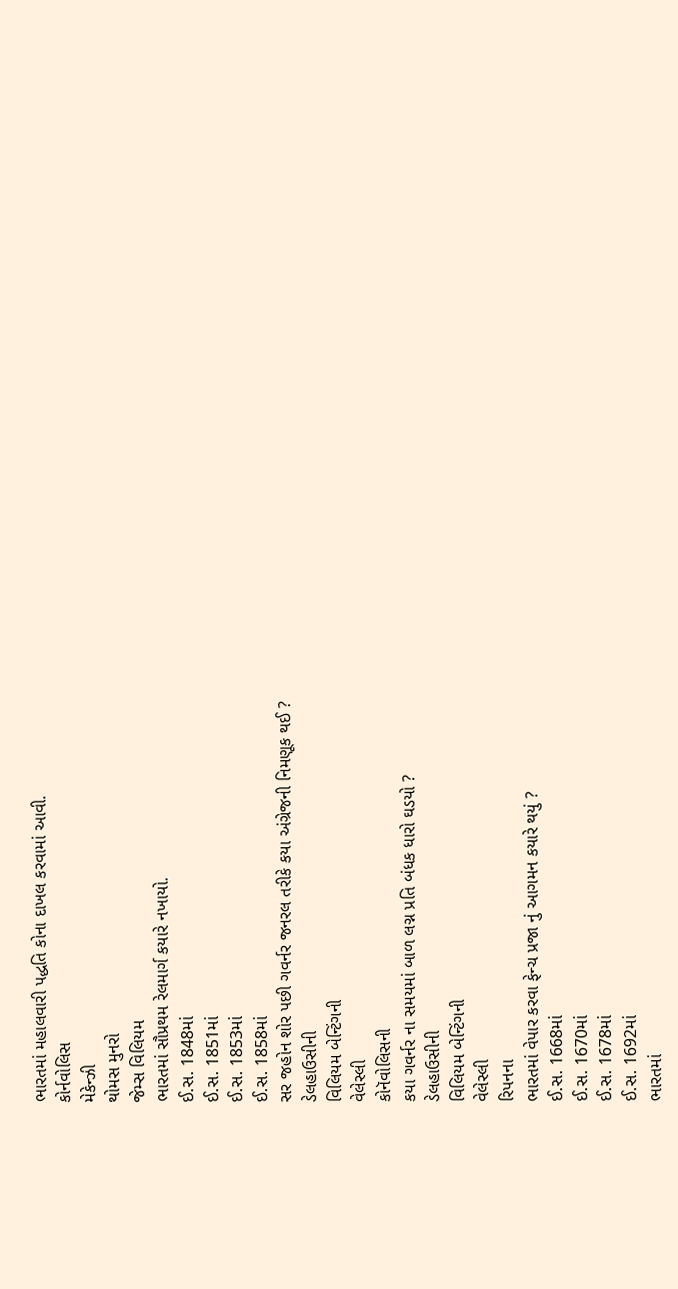ભારતમાં મહાલવારી પદ્ધતિ કોના દાખલ કરવામાં આવી.
કોર્નવોલિસ
મેકેન્ઝી
થોમસ મુનરો
જેમ્સ વિલિયમ
ભારતમાં સૌપ્રથમ રેલમાર્ગ કયારે નખાયો.
ઈ.સ. 1848માં
ઈ.સ. 1851માં
ઈ.સ. 1853માં
ઈ.સ. 1858માં
સર જહોન શોર પછી ગવર્નર જનરલ તરીકે કયા અંગ્રેજની નિમણૂક થઈ ?
ડેલહાઉસીની
વિલિયમ બેન્ટિંગની
વેલેસ્લી
કોનૅવોલિસની
કયા ગવર્નર ના સમયમાં બાળ લગ્ન પ્રતિ બંધક ધારો ઘડયો ?
ડેલહાઉસીની
વિલિયમ બેન્ટિંગની
વેલેસ્લી
રિપનના
ભારતમાં વેપાર કરવા ફેન્ચ પ્રજા નું આગમન કયારે થયું ?
ઈ.સ. 1668માં
ઈ.સ. 1670માં
ઈ.સ. 1678માં
ઈ.સ. 1692માં
ભારતમાં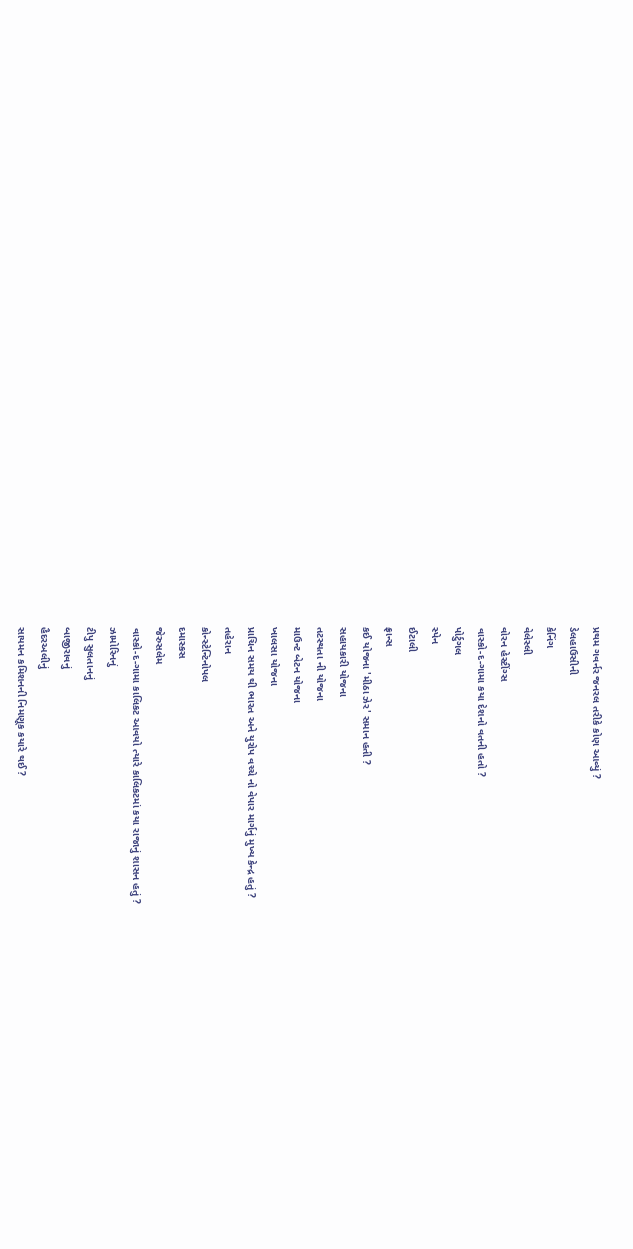પ્રથમ ગવર્નર જનરલ તરીકે કોણ આવ્યું ?
ડેલહાઉસીની
કેનિંગ
વેલેસ્લી
વોરન હેસ્ટીંગ્સ
વાસ્કો-દ-ગામા કયા દેશનો વતની હતો ?
પોર્ટુગલ
સ્પેન
ઈટાલી
ફ્રાન્સ
કઈ યોજના 'મીઠા ઝેર' સમાન હતી ?
સહાયકારી યોજના
તટસ્થતા ની યોજના
માઉન્ટ બેટન યોજના
ખાલસા યોજના
પ્રાચિન સમય થી ભારત અને યુરોપ વચ્ચે નો વેપાર માર્ગનું મુખ્ય કેન્દ્ર હતું ?
તહેરાન
કોન્સ્ટેન્ટિનોપલ
દમાસ્કસ
જેરુસલેમ
વાસ્કો-દ-ગામા કાલિકટ આવયો ત્યારે કાલિકટમાં કયા રાજાનું શાસન હતું ?
ઝામોરિનનું
ટીપુ સુલતાનનું
બાજીરાવનું
હૈદરઅલીનું
સાયમન કમિશનની નિમણૂક કયારે થઈ ?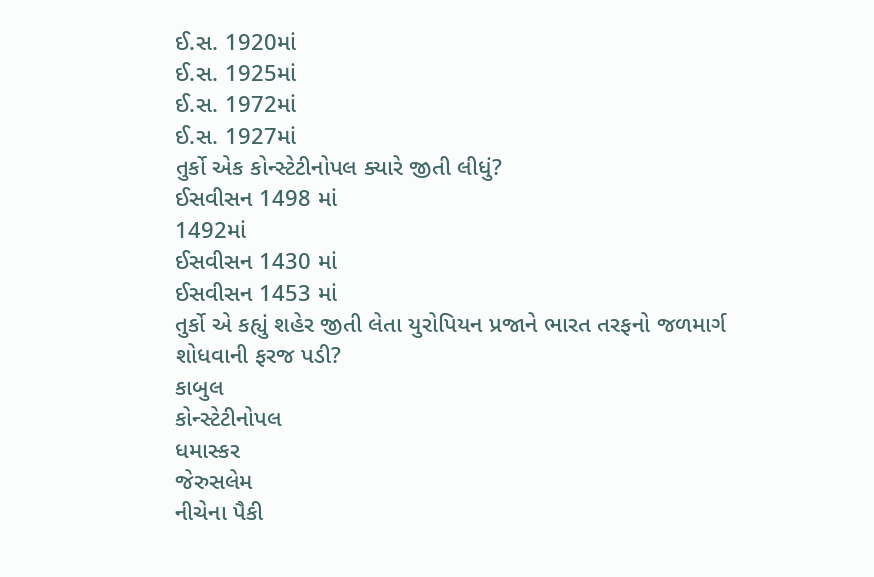ઈ.સ. 1920માં
ઈ.સ. 1925માં
ઈ.સ. 1972માં
ઈ.સ. 1927માં
તુર્કો એક કોન્સ્ટેટીનોપલ ક્યારે જીતી લીધું?
ઈસવીસન 1498 માં
1492માં
ઈસવીસન 1430 માં
ઈસવીસન 1453 માં
તુર્કો એ કહ્યું શહેર જીતી લેતા યુરોપિયન પ્રજાને ભારત તરફનો જળમાર્ગ શોધવાની ફરજ પડી?
કાબુલ
કોન્સ્ટેટીનોપલ
ધમાસ્કર
જેરુસલેમ
નીચેના પૈકી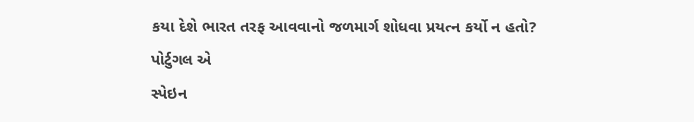કયા દેશે ભારત તરફ આવવાનો જળમાર્ગ શોધવા પ્રયત્ન કર્યો ન હતો?
પોર્ટુગલ એ
સ્પેઇન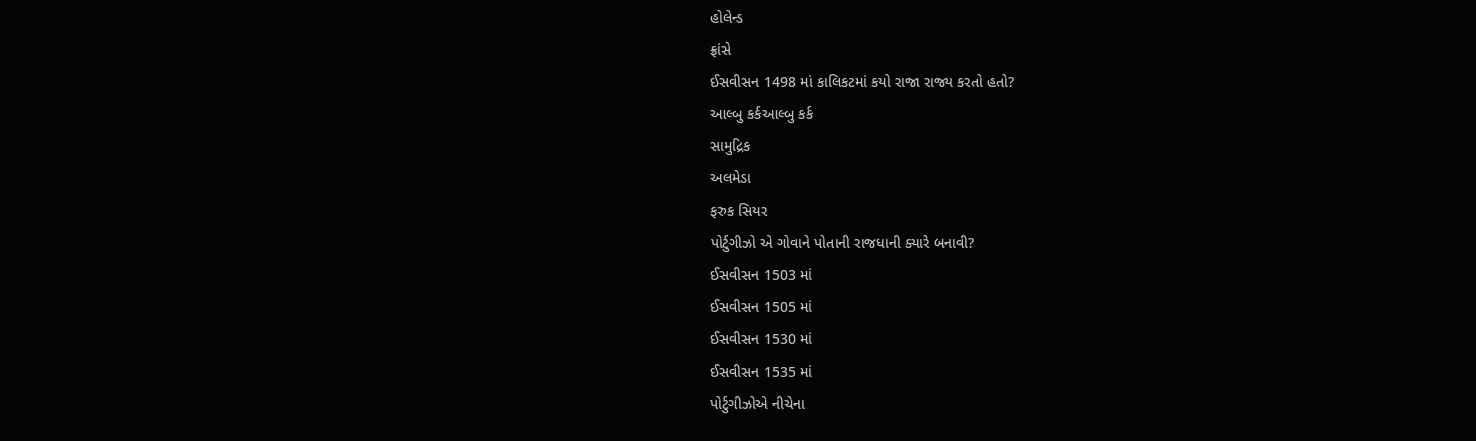હોલેન્ડ
ફ્રાંસે
ઈસવીસન 1498 માં કાલિકટમાં કયો રાજા રાજ્ય કરતો હતો?
આલ્બુ કર્કઆલ્બુ કર્ક
સામુદ્રિક
અલમેડા
ફરુક સિયર
પોર્ટુગીઝો એ ગોવાને પોતાની રાજધાની ક્યારે બનાવી?
ઈસવીસન 1503 માં
ઈસવીસન 1505 માં
ઈસવીસન 1530 માં
ઈસવીસન 1535 માં
પોર્ટુગીઝોએ નીચેના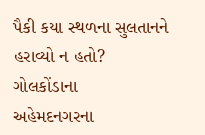પૈકી કયા સ્થળના સુલતાનને હરાવ્યો ન હતો?
ગોલકોંડાના
અહેમદનગરના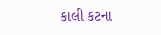કાલી કટના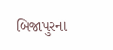બિજાપુરના